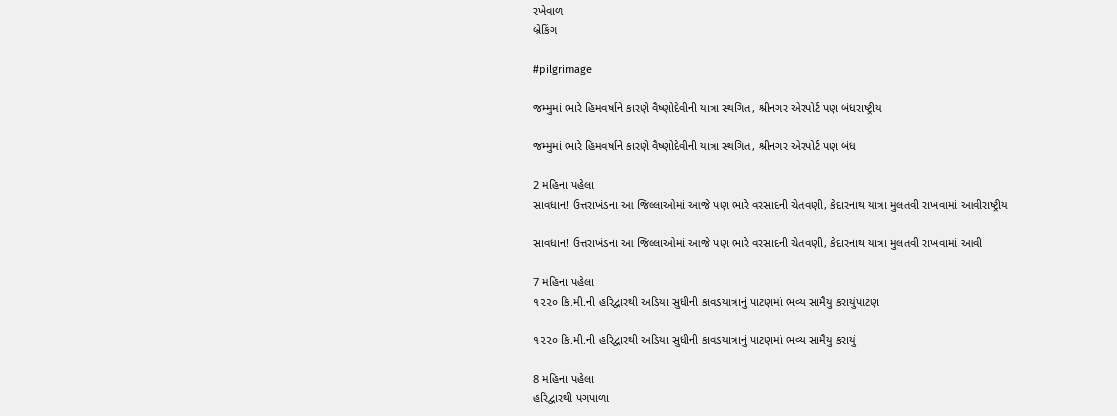રખેવાળ
બ્રેકિંગ

#pilgrimage

જમ્મુમાં ભારે હિમવર્ષાને કારણે વૈષ્ણોદેવીની યાત્રા સ્થગિત, શ્રીનગર એરપોર્ટ પણ બંધરાષ્ટ્રીય

જમ્મુમાં ભારે હિમવર્ષાને કારણે વૈષ્ણોદેવીની યાત્રા સ્થગિત, શ્રીનગર એરપોર્ટ પણ બંધ

2 મહિના પહેલા
સાવધાન! ઉત્તરાખંડના આ જિલ્લાઓમાં આજે પણ ભારે વરસાદની ચેતવણી, કેદારનાથ યાત્રા મુલતવી રાખવામાં આવીરાષ્ટ્રીય

સાવધાન! ઉત્તરાખંડના આ જિલ્લાઓમાં આજે પણ ભારે વરસાદની ચેતવણી, કેદારનાથ યાત્રા મુલતવી રાખવામાં આવી

7 મહિના પહેલા
૧૨૨૦ કિ.મી.ની હરિદ્વારથી અડિયા સુધીની કાવડયાત્રાનું પાટણમાં ભવ્ય સામૈયુ કરાયુંપાટણ

૧૨૨૦ કિ.મી.ની હરિદ્વારથી અડિયા સુધીની કાવડયાત્રાનું પાટણમાં ભવ્ય સામૈયુ કરાયું

8 મહિના પહેલા
હરિદ્વારથી પગપાળા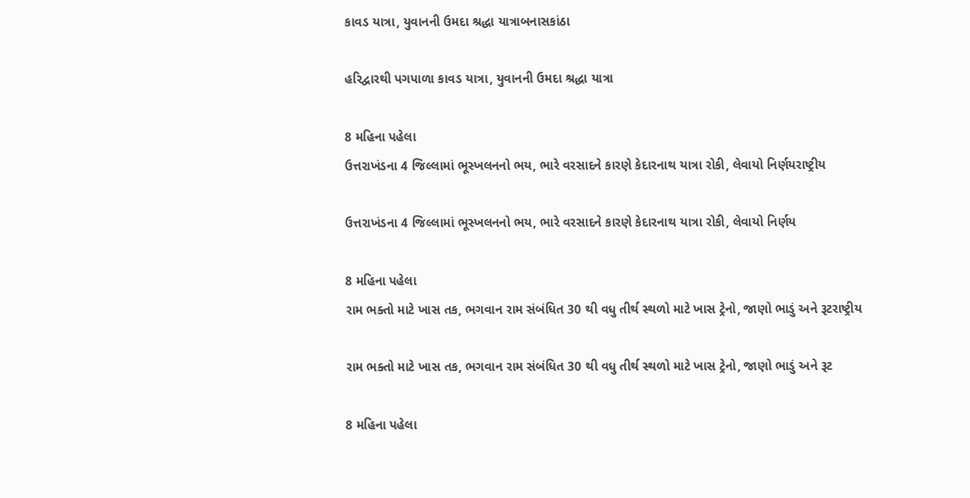કાવડ યાત્રા, યુવાનની ઉમદા શ્રદ્ધા યાત્રાબનાસકાંઠા

હરિદ્વારથી પગપાળા કાવડ યાત્રા, યુવાનની ઉમદા શ્રદ્ધા યાત્રા

8 મહિના પહેલા
ઉત્તરાખંડના 4 જિલ્લામાં ભૂસ્ખલનનો ભય, ભારે વરસાદને કારણે કેદારનાથ યાત્રા રોકી, લેવાયો નિર્ણયરાષ્ટ્રીય

ઉત્તરાખંડના 4 જિલ્લામાં ભૂસ્ખલનનો ભય, ભારે વરસાદને કારણે કેદારનાથ યાત્રા રોકી, લેવાયો નિર્ણય

8 મહિના પહેલા
રામ ભક્તો માટે ખાસ તક, ભગવાન રામ સંબંધિત 30 થી વધુ તીર્થ સ્થળો માટે ખાસ ટ્રેનો, જાણો ભાડું અને રૂટરાષ્ટ્રીય

રામ ભક્તો માટે ખાસ તક, ભગવાન રામ સંબંધિત 30 થી વધુ તીર્થ સ્થળો માટે ખાસ ટ્રેનો, જાણો ભાડું અને રૂટ

8 મહિના પહેલા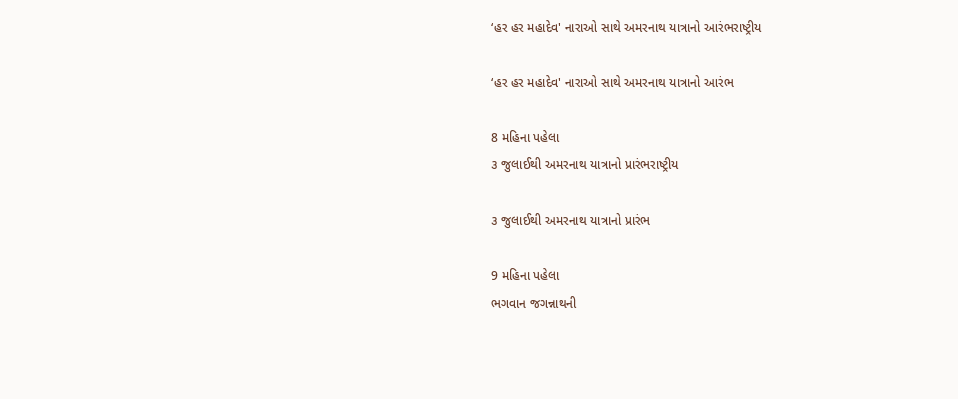‘હર હર મહાદેવ' નારાઓ સાથે અમરનાથ યાત્રાનો આરંભરાષ્ટ્રીય

‘હર હર મહાદેવ' નારાઓ સાથે અમરનાથ યાત્રાનો આરંભ

8 મહિના પહેલા
૩ જુલાઈથી અમરનાથ યાત્રાનો પ્રારંભરાષ્ટ્રીય

૩ જુલાઈથી અમરનાથ યાત્રાનો પ્રારંભ

9 મહિના પહેલા
ભગવાન જગન્નાથની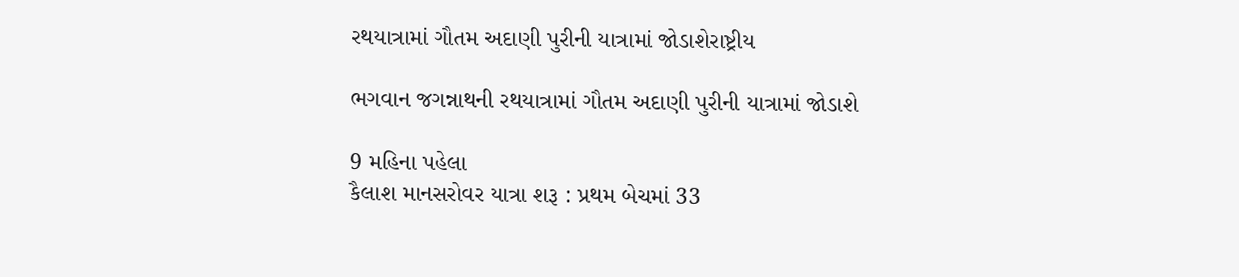રથયાત્રામાં ગૌતમ અદાણી પુરીની યાત્રામાં જોડાશેરાષ્ટ્રીય

ભગવાન જગન્નાથની રથયાત્રામાં ગૌતમ અદાણી પુરીની યાત્રામાં જોડાશે

9 મહિના પહેલા
કૈલાશ માનસરોવર યાત્રા શરૂ : પ્રથમ બેચમાં 33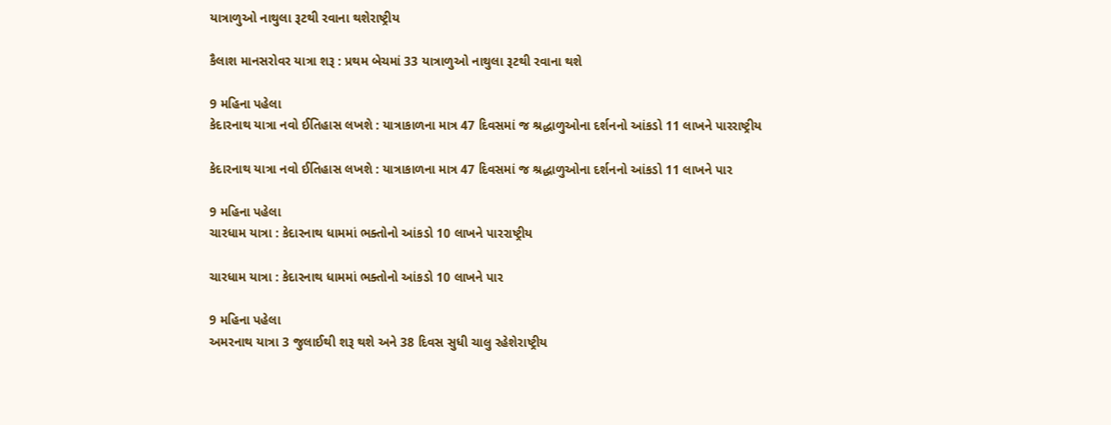યાત્રાળુઓ નાથુલા રૂટથી રવાના થશેરાષ્ટ્રીય

કૈલાશ માનસરોવર યાત્રા શરૂ : પ્રથમ બેચમાં 33 યાત્રાળુઓ નાથુલા રૂટથી રવાના થશે

9 મહિના પહેલા
કેદારનાથ યાત્રા નવો ઈતિહાસ લખશે : યાત્રાકાળના માત્ર 47 દિવસમાં જ શ્રદ્ધાળુઓના દર્શનનો આંકડો 11 લાખને પારરાષ્ટ્રીય

કેદારનાથ યાત્રા નવો ઈતિહાસ લખશે : યાત્રાકાળના માત્ર 47 દિવસમાં જ શ્રદ્ધાળુઓના દર્શનનો આંકડો 11 લાખને પાર

9 મહિના પહેલા
ચારધામ યાત્રા : કેદારનાથ ધામમાં ભક્તોનો આંકડો 10 લાખને પારરાષ્ટ્રીય

ચારધામ યાત્રા : કેદારનાથ ધામમાં ભક્તોનો આંકડો 10 લાખને પાર

9 મહિના પહેલા
અમરનાથ યાત્રા 3 જુલાઈથી શરૂ થશે અને 38 દિવસ સુધી ચાલુ રહેશેરાષ્ટ્રીય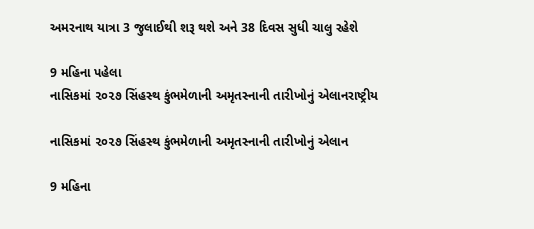અમરનાથ યાત્રા 3 જુલાઈથી શરૂ થશે અને 38 દિવસ સુધી ચાલુ રહેશે

9 મહિના પહેલા
નાસિકમાં ૨૦૨૭ સિંહસ્‍થ કુંભમેળાની અમૃતસ્‍નાની તારીખોનું એલાનરાષ્ટ્રીય

નાસિકમાં ૨૦૨૭ સિંહસ્‍થ કુંભમેળાની અમૃતસ્‍નાની તારીખોનું એલાન

9 મહિના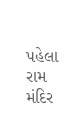પહેલા
રામ મંદિર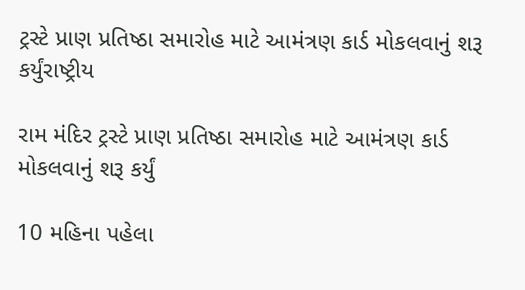ટ્રસ્ટે પ્રાણ પ્રતિષ્ઠા સમારોહ માટે આમંત્રણ કાર્ડ મોકલવાનું શરૂ કર્યુંરાષ્ટ્રીય

રામ મંદિર ટ્રસ્ટે પ્રાણ પ્રતિષ્ઠા સમારોહ માટે આમંત્રણ કાર્ડ મોકલવાનું શરૂ કર્યું

10 મહિના પહેલા